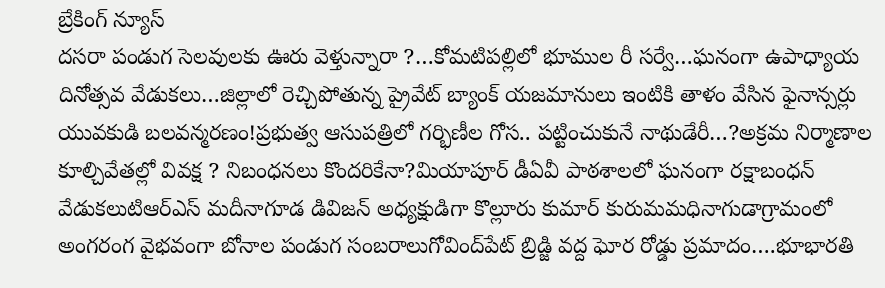బ్రేకింగ్ న్యూస్
దసరా పండుగ సెలవులకు ఊరు వెళ్తున్నారా ?…కోమటిపల్లిలో భూముల రీ సర్వే…ఘనంగా ఉపాధ్యాయ దినోత్సవ వేడుకలు…జిల్లాలో రెచ్చిపోతున్న ప్రైవేట్ బ్యాంక్ యజమానులు ఇంటికి తాళం వేసిన ఫైనాన్సర్లు యువకుడి బలవన్మరణం!ప్రభుత్వ ఆసుపత్రిలో గర్భిణీల గోస.. పట్టించుకునే నాథుడేరీ…?అక్రమ నిర్మాణాల కూల్చివేతల్లో వివక్ష ? నిబంధనలు కొందరికేనా?మియాపూర్ డీఏవీ పాఠశాలలో ఘనంగా రక్షాబంధన్ వేడుకలుటిఆర్ఎస్ మదీనాగూడ డివిజన్ అధ్యక్షుడిగా కొల్లూరు కుమార్ కురుమమధినాగుడాగ్రామంలో అంగరంగ వైభవంగా బోనాల పండుగ సంబరాలుగోవింద్‌పేట్ బ్రిడ్జి వద్ద ఘోర రోడ్డు ప్రమాదం….భూభారతి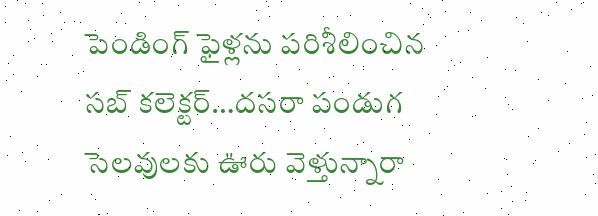పెండింగ్ ఫైళ్లను పరిశీలించిన సబ్ కలెక్టర్…దసరా పండుగ సెలవులకు ఊరు వెళ్తున్నారా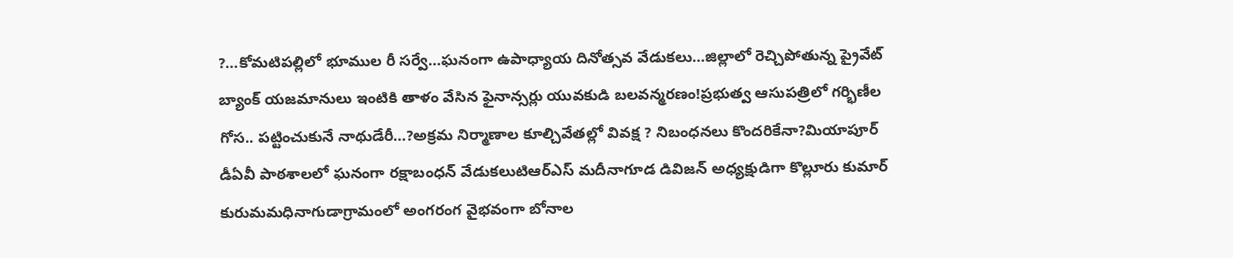?…కోమటిపల్లిలో భూముల రీ సర్వే…ఘనంగా ఉపాధ్యాయ దినోత్సవ వేడుకలు…జిల్లాలో రెచ్చిపోతున్న ప్రైవేట్ బ్యాంక్ యజమానులు ఇంటికి తాళం వేసిన ఫైనాన్సర్లు యువకుడి బలవన్మరణం!ప్రభుత్వ ఆసుపత్రిలో గర్భిణీల గోస.. పట్టించుకునే నాథుడేరీ…?అక్రమ నిర్మాణాల కూల్చివేతల్లో వివక్ష ? నిబంధనలు కొందరికేనా?మియాపూర్ డీఏవీ పాఠశాలలో ఘనంగా రక్షాబంధన్ వేడుకలుటిఆర్ఎస్ మదీనాగూడ డివిజన్ అధ్యక్షుడిగా కొల్లూరు కుమార్ కురుమమధినాగుడాగ్రామంలో అంగరంగ వైభవంగా బోనాల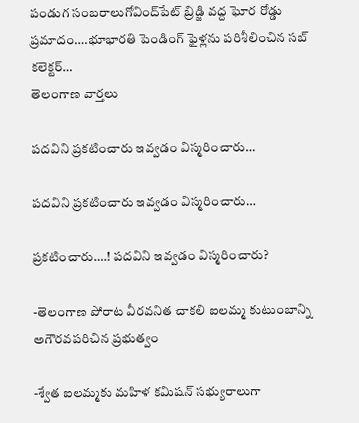పండుగ సంబరాలుగోవింద్‌పేట్ బ్రిడ్జి వద్ద ఘోర రోడ్డు ప్రమాదం….భూభారతి పెండింగ్ ఫైళ్లను పరిశీలించిన సబ్ కలెక్టర్…
తెలంగాణ వార్తలు

పదవిని ప్రకటించారు ఇవ్వడం విస్మరించారు…

పదవిని ప్రకటించారు ఇవ్వడం విస్మరించారు…

ప్రకటించారు….! పదవిని ఇవ్వడం విస్మరించారు?

-తెలంగాణ పోరాట వీరవనిత చాకలి ఐలమ్మ కుటుంబాన్ని అగౌరవపరిచిన ప్రభుత్వం

-శ్వేత ఐలమ్మకు మహిళ కమిషన్ సభ్యురాలుగా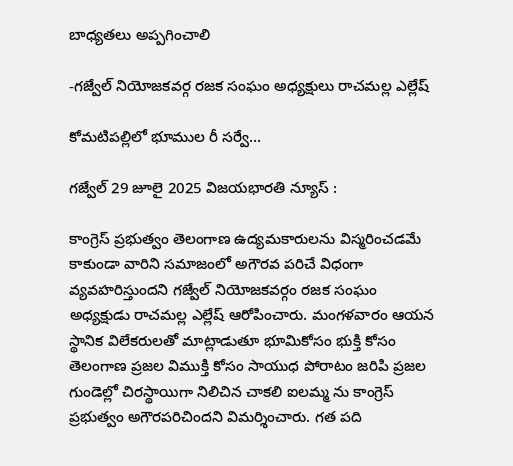బాధ్యతలు అప్పగించాలి

-గజ్వేల్ నియోజకవర్గ రజక సంఘం అధ్యక్షులు రాచమల్ల ఎల్లేష్

కోమటిపల్లిలో భూముల రీ సర్వే…

గజ్వేల్ 29 జూలై 2025 విజయభారతి న్యూస్ :

కాంగ్రెస్ ప్రభుత్వం తెలంగాణ ఉద్యమకారులను విస్మరించడమే కాకుండా వారిని సమాజంలో అగౌరవ పరిచే విధంగా వ్యవహరిస్తుందని గజ్వేల్ నియోజకవర్గం రజక సంఘం అధ్యక్షుడు రాచమల్ల ఎల్లేష్ ఆరోపించారు. మంగళవారం ఆయన స్థానిక విలేకరులతో మాట్లాడుతూ భూమికోసం భుక్తి కోసం తెలంగాణ ప్రజల విముక్తి కోసం సాయుధ పోరాటం జరిపి ప్రజల గుండెల్లో చిరస్థాయిగా నిలిచిన చాకలి ఐలమ్మ ను కాంగ్రెస్ ప్రభుత్వం అగౌరపరిచిందని విమర్శించారు. గత పది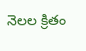నెలల క్రితం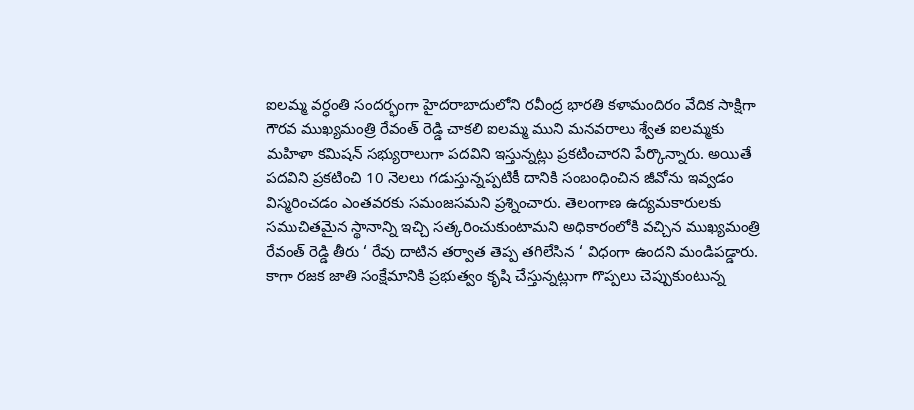ఐలమ్మ వర్ధంతి సందర్భంగా హైదరాబాదులోని రవీంద్ర భారతి కళామందిరం వేదిక సాక్షిగా గౌరవ ముఖ్యమంత్రి రేవంత్ రెడ్డి చాకలి ఐలమ్మ ముని మనవరాలు శ్వేత ఐలమ్మకు మహిళా కమిషన్ సభ్యురాలుగా పదవిని ఇస్తున్నట్లు ప్రకటించారని పేర్కొన్నారు. అయితే పదవిని ప్రకటించి 10 నెలలు గడుస్తున్నప్పటికీ దానికి సంబంధించిన జీవోను ఇవ్వడం విస్మరించడం ఎంతవరకు సమంజసమని ప్రశ్నించారు. తెలంగాణ ఉద్యమకారులకు సముచితమైన స్థానాన్ని ఇచ్చి సత్కరించుకుంటామని అధికారంలోకి వచ్చిన ముఖ్యమంత్రి రేవంత్ రెడ్డి తీరు ‘ రేవు దాటిన తర్వాత తెప్ప తగిలేసిన ‘ విధంగా ఉందని మండిపడ్డారు. కాగా రజక జాతి సంక్షేమానికి ప్రభుత్వం కృషి చేస్తున్నట్లుగా గొప్పలు చెప్పుకుంటున్న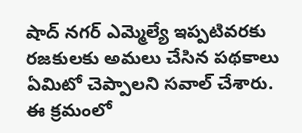షాద్ నగర్ ఎమ్మెల్యే ఇప్పటివరకు రజకులకు అమలు చేసిన పథకాలు ఏమిటో చెప్పాలని సవాల్ చేశారు. ఈ క్రమంలో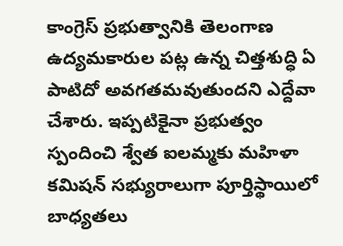కాంగ్రెస్ ప్రభుత్వానికి తెలంగాణ ఉద్యమకారుల పట్ల ఉన్న చిత్తశుద్ధి ఏ పాటిదో అవగతమవుతుందని ఎద్దేవా చేశారు. ఇప్పటికైనా ప్రభుత్వం స్పందించి శ్వేత ఐలమ్మకు మహిళా కమిషన్ సభ్యురాలుగా పూర్తిస్థాయిలో బాధ్యతలు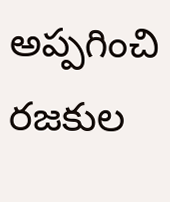అప్పగించి రజకుల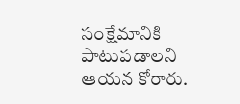సంక్షేమానికి పాటుపడాలని ఆయన కోరారు.